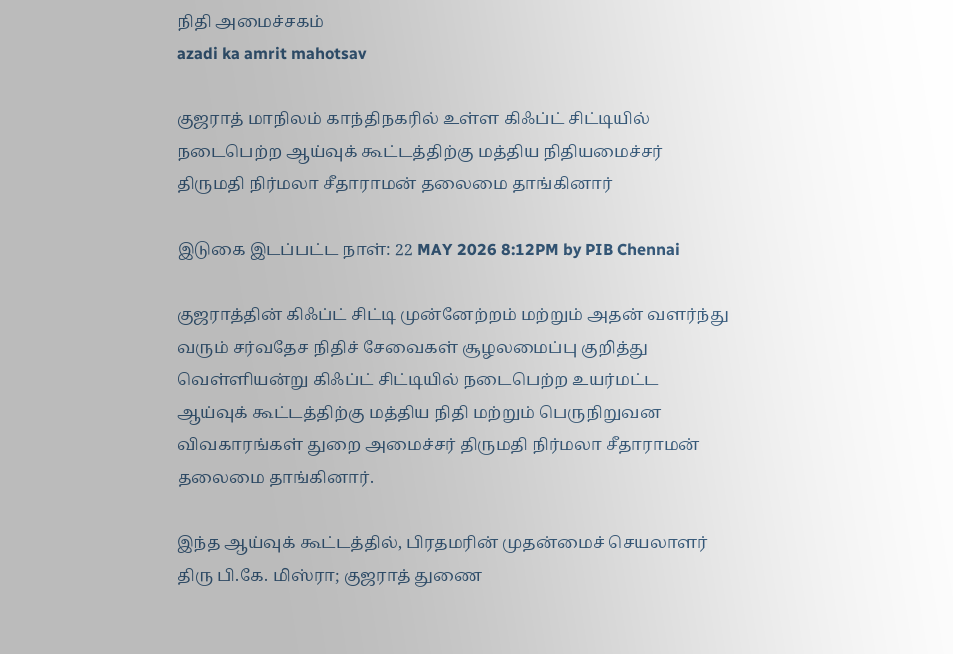நிதி அமைச்சகம்
azadi ka amrit mahotsav

குஜராத் மாநிலம் காந்திநகரில் உள்ள கிஃப்ட் சிட்டியில் நடைபெற்ற ஆய்வுக் கூட்டத்திற்கு மத்திய நிதியமைச்சர் திருமதி நிர்மலா சீதாராமன் தலைமை தாங்கினார்

இடுகை இடப்பட்ட நாள்: 22 MAY 2026 8:12PM by PIB Chennai

குஜராத்தின் கிஃப்ட் சிட்டி முன்னேற்றம் மற்றும் அதன் வளர்ந்து வரும் சர்வதேச நிதிச் சேவைகள் சூழலமைப்பு குறித்து  வெள்ளியன்று கிஃப்ட் சிட்டியில் நடைபெற்ற உயர்மட்ட ஆய்வுக் கூட்டத்திற்கு மத்திய நிதி மற்றும் பெருநிறுவன விவகாரங்கள் துறை அமைச்சர் திருமதி நிர்மலா சீதாராமன் தலைமை தாங்கினார்.

இந்த ஆய்வுக் கூட்டத்தில், பிரதமரின் முதன்மைச் செயலாளர் திரு பி.கே. மிஸ்ரா; குஜராத் துணை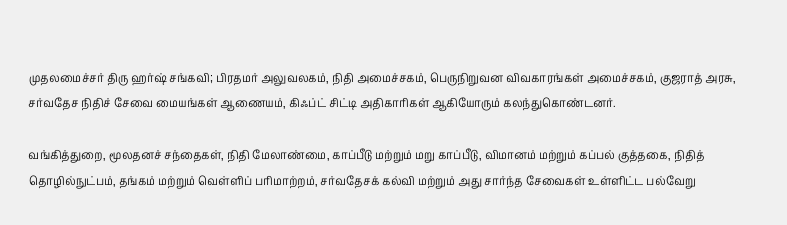முதலமைச்சர் திரு ஹர்ஷ் சங்கவி; பிரதமர் அலுவலகம், நிதி அமைச்சகம், பெருநிறுவன விவகாரங்கள் அமைச்சகம், குஜராத் அரசு, சர்வதேச நிதிச் சேவை மையங்கள் ஆணையம், கிஃப்ட் சிட்டி அதிகாரிகள் ஆகியோரும் கலந்துகொண்டனர்.

வங்கித்துறை, மூலதனச் சந்தைகள், நிதி மேலாண்மை, காப்பீடு மற்றும் மறு காப்பீடு, விமானம் மற்றும் கப்பல் குத்தகை, நிதித் தொழில்நுட்பம், தங்கம் மற்றும் வெள்ளிப் பரிமாற்றம், சர்வதேசக் கல்வி மற்றும் அது சார்ந்த சேவைகள் உள்ளிட்ட பல்வேறு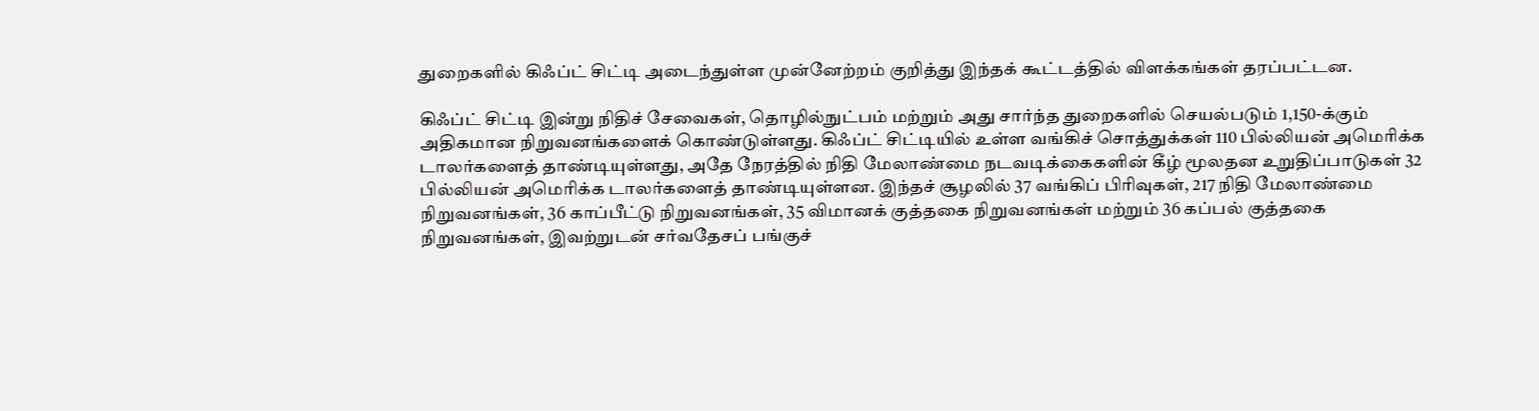துறைகளில் கிஃப்ட் சிட்டி அடைந்துள்ள முன்னேற்றம் குறித்து இந்தக் கூட்டத்தில் விளக்கங்கள் தரப்பட்டன.

கிஃப்ட் சிட்டி இன்று நிதிச் சேவைகள், தொழில்நுட்பம் மற்றும் அது சார்ந்த துறைகளில் செயல்படும் 1,150-க்கும் அதிகமான நிறுவனங்களைக் கொண்டுள்ளது. கிஃப்ட் சிட்டியில் உள்ள வங்கிச் சொத்துக்கள் 110 பில்லியன் அமெரிக்க டாலர்களைத் தாண்டியுள்ளது, அதே நேரத்தில் நிதி மேலாண்மை நடவடிக்கைகளின் கீழ் மூலதன உறுதிப்பாடுகள் 32 பில்லியன் அமெரிக்க டாலர்களைத் தாண்டியுள்ளன. இந்தச் சூழலில் 37 வங்கிப் பிரிவுகள், 217 நிதி மேலாண்மை நிறுவனங்கள், 36 காப்பீட்டு நிறுவனங்கள், 35 விமானக் குத்தகை நிறுவனங்கள் மற்றும் 36 கப்பல் குத்தகை நிறுவனங்கள், இவற்றுடன் சர்வதேசப் பங்குச்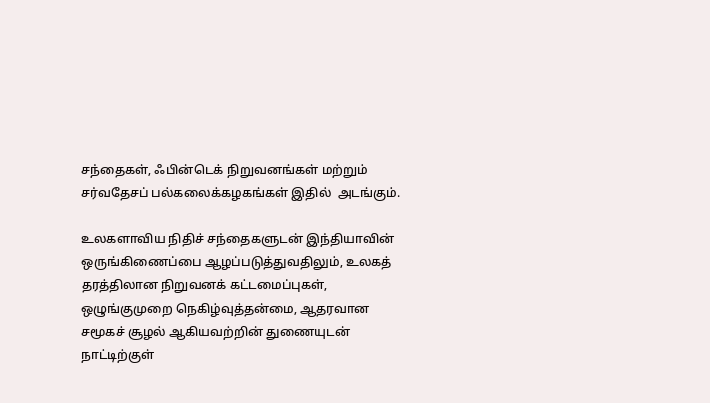சந்தைகள், ஃபின்டெக் நிறுவனங்கள் மற்றும் சர்வதேசப் பல்கலைக்கழகங்கள் இதில்  அடங்கும்.

உலகளாவிய நிதிச் சந்தைகளுடன் இந்தியாவின் ஒருங்கிணைப்பை ஆழப்படுத்துவதிலும், உலகத் தரத்திலான நிறுவனக் கட்டமைப்புகள், ஒழுங்குமுறை நெகிழ்வுத்தன்மை, ஆதரவான சமூகச் சூழல் ஆகியவற்றின் துணையுடன் நாட்டிற்குள்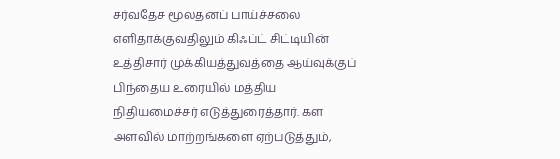சர்வதேச மூலதனப் பாய்ச்சலை எளிதாக்குவதிலும் கிஃப்ட் சிட்டியின் உத்திசார் முக்கியத்துவத்தை ஆய்வுக்குப் பிந்தைய உரையில் மத்திய நிதியமைச்சர் எடுத்துரைத்தார். கள அளவில் மாற்றங்களை ஏற்படுத்தும்,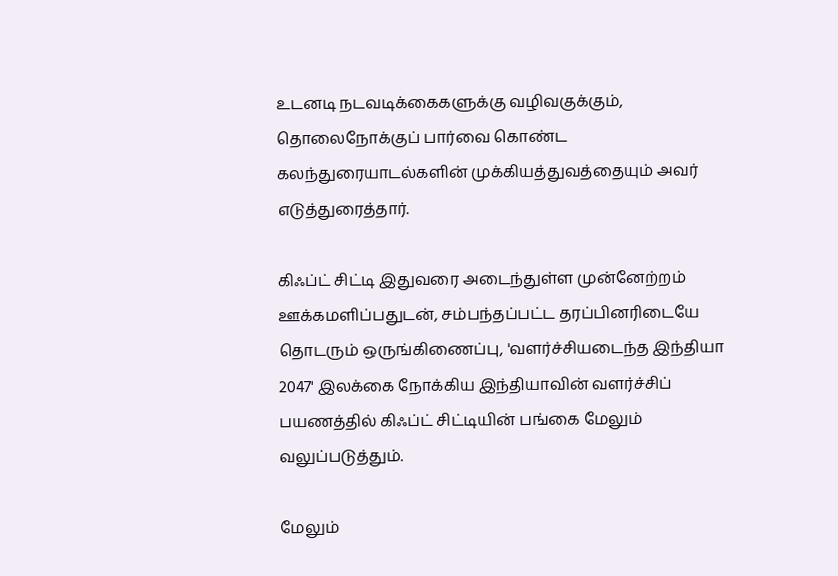உடனடி நடவடிக்கைகளுக்கு வழிவகுக்கும், தொலைநோக்குப் பார்வை கொண்ட கலந்துரையாடல்களின் முக்கியத்துவத்தையும் அவர் எடுத்துரைத்தார்.

கிஃப்ட் சிட்டி இதுவரை அடைந்துள்ள முன்னேற்றம் ஊக்கமளிப்பதுடன், சம்பந்தப்பட்ட தரப்பினரிடையே தொடரும் ஒருங்கிணைப்பு, 'வளர்ச்சியடைந்த இந்தியா 2047' இலக்கை நோக்கிய இந்தியாவின் வளர்ச்சிப் பயணத்தில் கிஃப்ட் சிட்டியின் பங்கை மேலும் வலுப்படுத்தும்.

மேலும்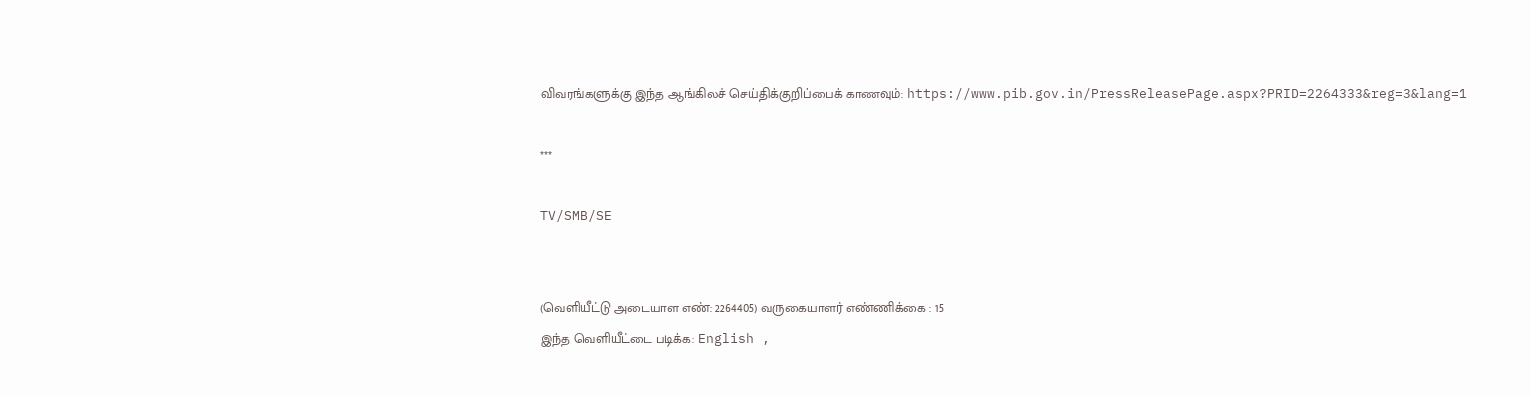விவரங்களுக்கு இந்த ஆங்கிலச் செய்திக்குறிப்பைக் காணவும்: https://www.pib.gov.in/PressReleasePage.aspx?PRID=2264333&reg=3&lang=1

***

TV/SMB/SE


(வெளியீட்டு அடையாள எண்: 2264405) வருகையாளர் எண்ணிக்கை : 15
இந்த வெளியீட்டை படிக்க: English ,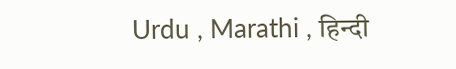Urdu , Marathi , हिन्दी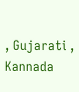, Gujarati , Kannada